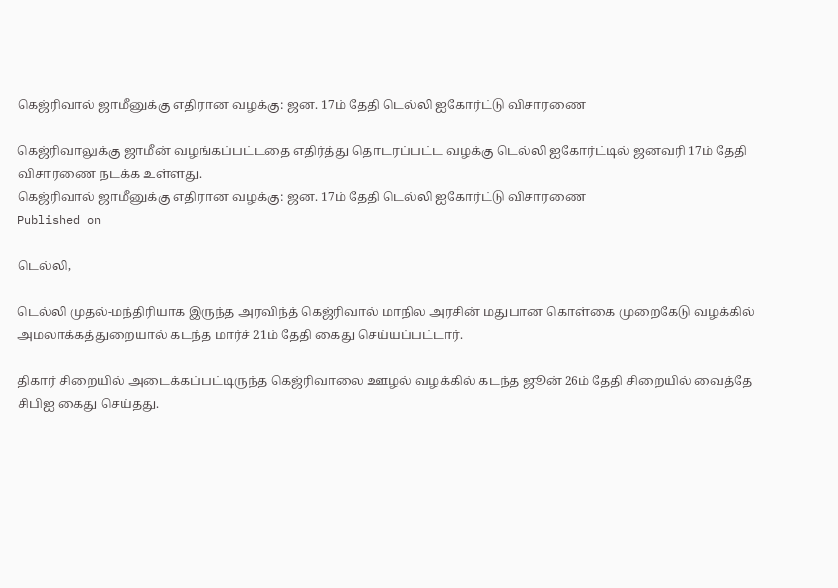கெஜ்ரிவால் ஜாமீனுக்கு எதிரான வழக்கு: ஜன. 17ம் தேதி டெல்லி ஐகோர்ட்டு விசாரணை

கெஜ்ரிவாலுக்கு ஜாமீன் வழங்கப்பட்டதை எதிர்த்து தொடரப்பட்ட வழக்கு டெல்லி ஐகோர்ட்டில் ஜனவரி 17ம் தேதி விசாரணை நடக்க உள்ளது.
கெஜ்ரிவால் ஜாமீனுக்கு எதிரான வழக்கு: ஜன. 17ம் தேதி டெல்லி ஐகோர்ட்டு விசாரணை
Published on

டெல்லி,

டெல்லி முதல்-மந்திரியாக இருந்த அரவிந்த் கெஜ்ரிவால் மாநில அரசின் மதுபான கொள்கை முறைகேடு வழக்கில் அமலாக்கத்துறையால் கடந்த மார்ச் 21ம் தேதி கைது செய்யப்பட்டார்.

திகார் சிறையில் அடைக்கப்பட்டிருந்த கெஜ்ரிவாலை ஊழல் வழக்கில் கடந்த ஜூன் 26ம் தேதி சிறையில் வைத்தே சிபிஐ கைது செய்தது.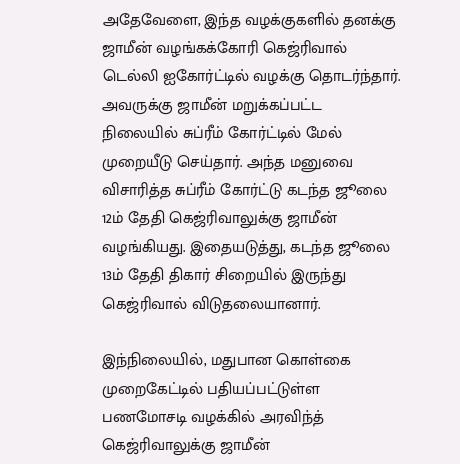அதேவேளை, இந்த வழக்குகளில் தனக்கு ஜாமீன் வழங்கக்கோரி கெஜ்ரிவால் டெல்லி ஐகோர்ட்டில் வழக்கு தொடர்ந்தார். அவருக்கு ஜாமீன் மறுக்கப்பட்ட நிலையில் சுப்ரீம் கோர்ட்டில் மேல் முறையீடு செய்தார். அந்த மனுவை விசாரித்த சுப்ரீம் கோர்ட்டு கடந்த ஜூலை 12ம் தேதி கெஜ்ரிவாலுக்கு ஜாமீன் வழங்கியது. இதையடுத்து, கடந்த ஜூலை 13ம் தேதி திகார் சிறையில் இருந்து கெஜ்ரிவால் விடுதலையானார்.

இந்நிலையில், மதுபான கொள்கை முறைகேட்டில் பதியப்பட்டுள்ள பணமோசடி வழக்கில் அரவிந்த் கெஜ்ரிவாலுக்கு ஜாமீன்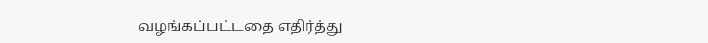வழங்கப்பட்டதை எதிர்த்து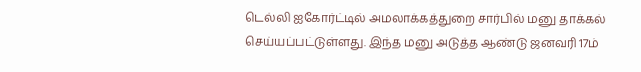டெல்லி ஐகோர்ட்டில் அமலாக்கத்துறை சார்பில் மனு தாக்கல் செய்யப்பட்டுள்ளது. இந்த மனு அடுத்த ஆண்டு ஜனவரி 17ம்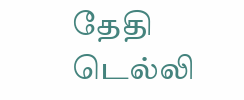தேதி டெல்லி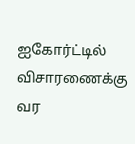ஐகோர்ட்டில் விசாரணைக்கு வர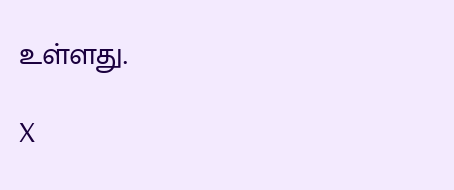உள்ளது.

X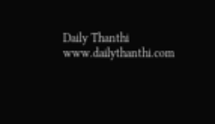Daily Thanthi
www.dailythanthi.com